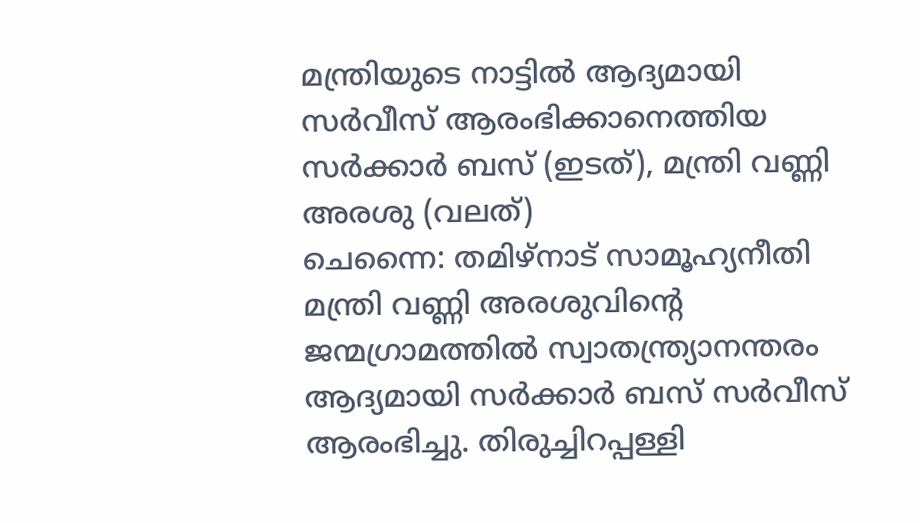മന്ത്രിയുടെ നാട്ടിൽ ആദ്യമായി സർവീസ് ആരംഭിക്കാനെത്തിയ സർക്കാർ ബസ് (ഇടത്), മന്ത്രി വണ്ണി അരശു (വലത്)
ചെന്നൈ: തമിഴ്നാട് സാമൂഹ്യനീതി മന്ത്രി വണ്ണി അരശുവിന്റെ ജന്മഗ്രാമത്തിൽ സ്വാതന്ത്ര്യാനന്തരം ആദ്യമായി സർക്കാർ ബസ് സർവീസ് ആരംഭിച്ചു. തിരുച്ചിറപ്പള്ളി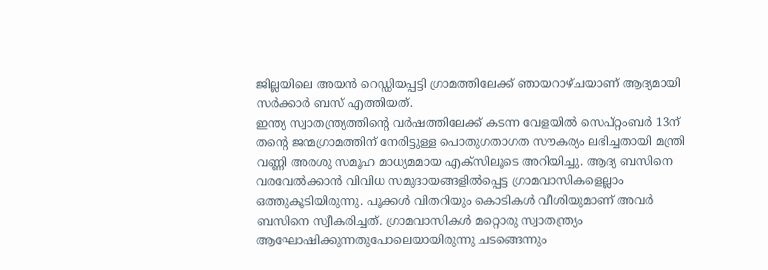ജില്ലയിലെ അയൻ റെഡ്ഡിയപ്പട്ടി ഗ്രാമത്തിലേക്ക് ഞായറാഴ്ചയാണ് ആദ്യമായി സർക്കാർ ബസ് എത്തിയത്.
ഇന്ത്യ സ്വാതന്ത്ര്യത്തിന്റെ വർഷത്തിലേക്ക് കടന്ന വേളയിൽ സെപ്റ്റംബർ 13ന് തന്റെ ജന്മഗ്രാമത്തിന് നേരിട്ടുള്ള പൊതുഗതാഗത സൗകര്യം ലഭിച്ചതായി മന്ത്രി വണ്ണി അരശു സമൂഹ മാധ്യമമായ എക്സിലൂടെ അറിയിച്ചു. ആദ്യ ബസിനെ വരവേൽക്കാൻ വിവിധ സമുദായങ്ങളിൽപ്പെട്ട ഗ്രാമവാസികളെല്ലാം ഒത്തുകൂടിയിരുന്നു. പൂക്കൾ വിതറിയും കൊടികൾ വീശിയുമാണ് അവർ ബസിനെ സ്വീകരിച്ചത്. ഗ്രാമവാസികൾ മറ്റൊരു സ്വാതന്ത്ര്യം ആഘോഷിക്കുന്നതുപോലെയായിരുന്നു ചടങ്ങെന്നും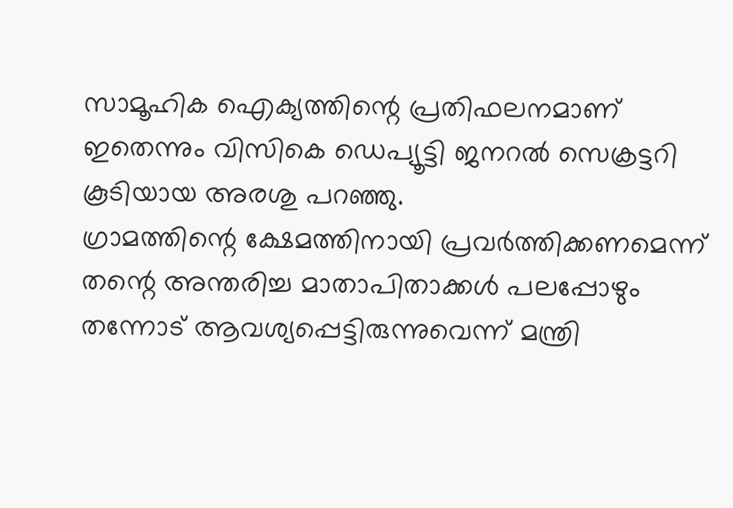സാമൂഹിക ഐക്യത്തിന്റെ പ്രതിഫലനമാണ് ഇതെന്നും വിസികെ ഡെപ്യൂട്ടി ജനറൽ സെക്രട്ടറി കൂടിയായ അരശു പറഞ്ഞു.
ഗ്രാമത്തിന്റെ ക്ഷേമത്തിനായി പ്രവർത്തിക്കണമെന്ന് തന്റെ അന്തരിച്ച മാതാപിതാക്കൾ പലപ്പോഴും തന്നോട് ആവശ്യപ്പെട്ടിരുന്നുവെന്ന് മന്ത്രി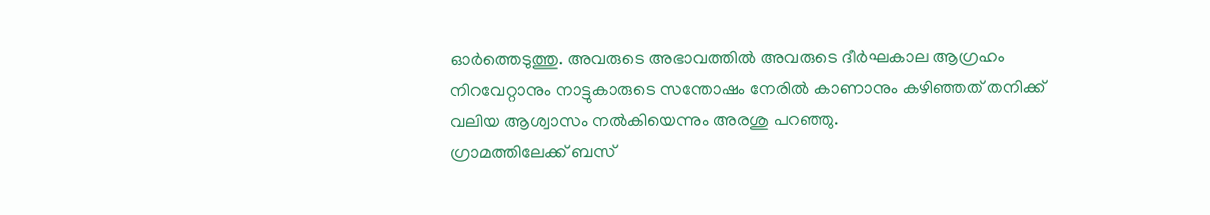ഓർത്തെടുത്തു. അവരുടെ അഭാവത്തിൽ അവരുടെ ദീർഘകാല ആഗ്രഹം നിറവേറ്റാനും നാട്ടുകാരുടെ സന്തോഷം നേരിൽ കാണാനും കഴിഞ്ഞത് തനിക്ക് വലിയ ആശ്വാസം നൽകിയെന്നും അരശു പറഞ്ഞു.
ഗ്രാമത്തിലേക്ക് ബസ്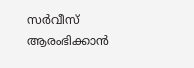സർവീസ് ആരംഭിക്കാൻ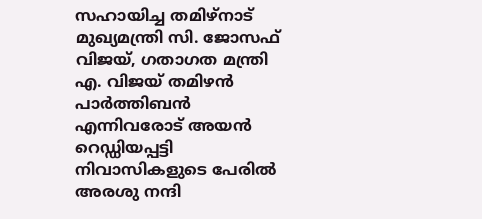സഹായിച്ച തമിഴ്നാട് മുഖ്യമന്ത്രി സി. ജോസഫ് വിജയ്, ഗതാഗത മന്ത്രി എ. വിജയ് തമിഴൻ പാർത്തിബൻ എന്നിവരോട് അയൻ റെഡ്ഡിയപ്പട്ടി നിവാസികളുടെ പേരിൽ അരശു നന്ദി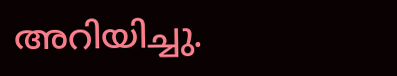അറിയിച്ചു.